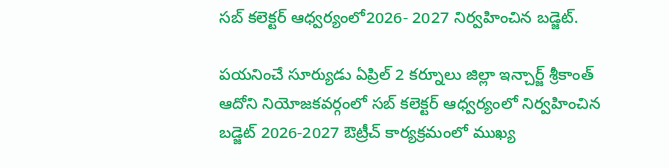సబ్ కలెక్టర్ ఆధ్వర్యంలో2026- 2027 నిర్వహించిన బడ్జెట్.

పయనించే సూర్యుడు ఏప్రిల్ 2 కర్నూలు జిల్లా ఇన్చార్జ్ శ్రీకాంత్ ఆదోని నియోజకవర్గంలో సబ్ కలెక్టర్ ఆధ్వర్యంలో నిర్వహించిన బడ్జెట్ 2026-2027 ఔట్రీచ్ కార్యక్రమంలో ముఖ్య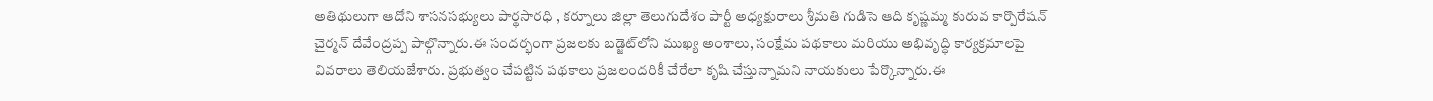అతిథులుగా ఆదోని శాసనసభ్యులు పార్థసారధి , కర్నూలు జిల్లా తెలుగుదేశం పార్టీ అధ్యక్షురాలు శ్రీమతి గుడిసె ఆది కృష్ణమ్మ కురువ కార్పొరేషన్ చైర్మన్ దేవేంద్రప్ప పాల్గొన్నారు.ఈ సందర్భంగా ప్రజలకు బడ్జెట్‌లోని ముఖ్య అంశాలు, సంక్షేమ పథకాలు మరియు అభివృద్ధి కార్యక్రమాలపై వివరాలు తెలియజేశారు. ప్రభుత్వం చేపట్టిన పథకాలు ప్రజలందరికీ చేరేలా కృషి చేస్తున్నామని నాయకులు పేర్కొన్నారు.ఈ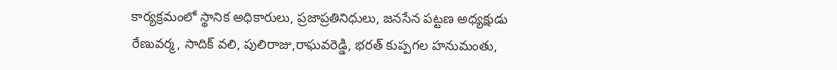కార్యక్రమంలో స్థానిక అధికారులు, ప్రజాప్రతినిధులు, జనసేన పట్టణ అధ్యక్షుడు రేణువర్మ, సాదిక్ వలి, పులిరాజు,రాఘవరెడ్డి, భరత్ కుప్పగల హనుమంతు,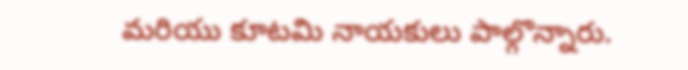మరియు కూటమి నాయకులు పాల్గొన్నారు.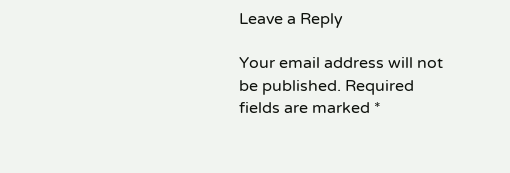Leave a Reply

Your email address will not be published. Required fields are marked *